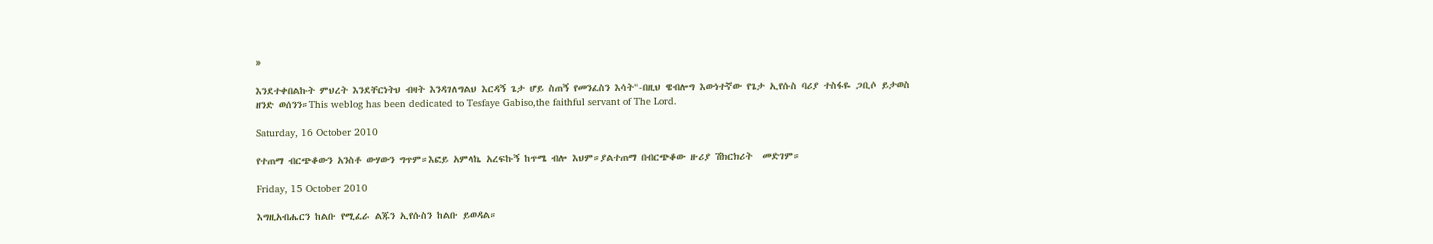»

እንደተቀበልኩት ምህረት እንደቸርነትህ ብዛት እንዳገለግልህ እርዳኝ ጌታ ሆይ ስጠኝ የመንፈስን እሳት"-በዚህ ዌብሎግ እውነተኛው የጌታ ኢየሱስ ባሪያ ተስፋዬ ጋቢሶ ይታወስ ዘንድ ወሰንን።This weblog has been dedicated to Tesfaye Gabiso,the faithful servant of The Lord.

Saturday, 16 October 2010

የተጠማ ብርጭቆውን አንስቶ ውሃውን ግጥም።እፎይ አምላኬ አረፍኩኝ ከጥሜ ብሎ እህም።ያልተጠማ በብርጭቆው ዙሪያ ሽክርክሪት  መድገም።

Friday, 15 October 2010

እግዚአብሔርን ከልቡ የሚፈራ ልጁን ኢየሱስን ከልቡ ይወዳል።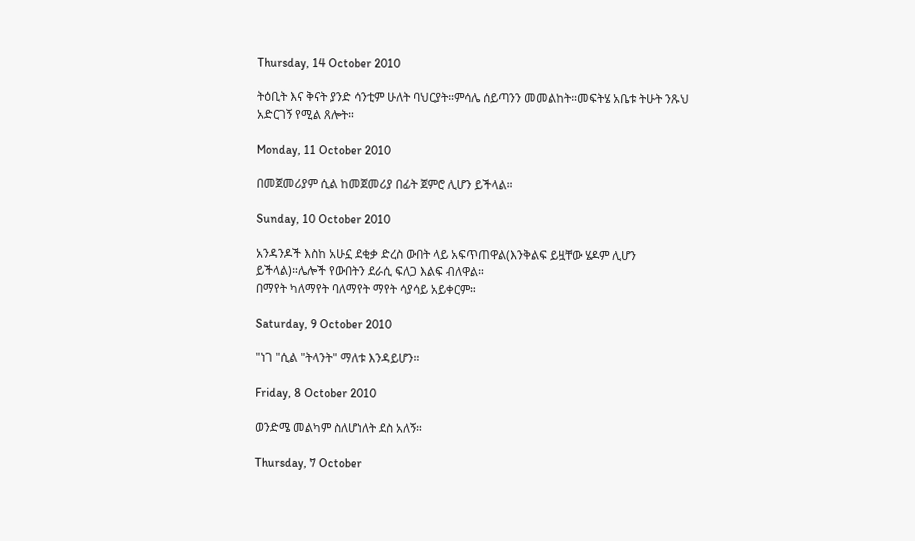Thursday, 14 October 2010

ትዕቢት እና ቅናት ያንድ ሳንቲም ሁለት ባህርያት።ምሳሌ ሰይጣንን መመልከት።መፍትሄ አቤቱ ትሁት ንጹህ አድርገኝ የሚል ጸሎት።

Monday, 11 October 2010

በመጀመሪያም ሲል ከመጀመሪያ በፊት ጀምሮ ሊሆን ይችላል።

Sunday, 10 October 2010

አንዳንዶች እስከ አሁኗ ደቂቃ ድረስ ውበት ላይ አፍጥጠዋል(እንቅልፍ ይዟቸው ሄዶም ሊሆን ይችላል)።ሌሎች የውበትን ደራሲ ፍለጋ እልፍ ብለዋል።
በማየት ካለማየት ባለማየት ማየት ሳያሳይ አይቀርም።

Saturday, 9 October 2010

"ነገ "ሲል "ትላንት" ማለቱ እንዳይሆን።

Friday, 8 October 2010

ወንድሜ መልካም ስለሆነለት ደስ አለኝ።

Thursday, 7 October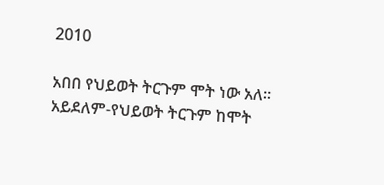2010

አበበ የህይወት ትርጉም ሞት ነው አለ። አይደለም-የህይወት ትርጉም ከሞት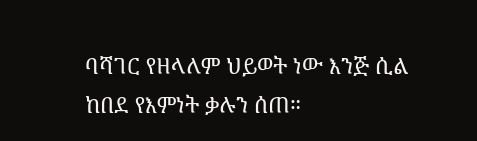ባሻገር የዘላለም ህይወት ነው እንጅ ሲል ከበደ የእምነት ቃሉን ሰጠ።